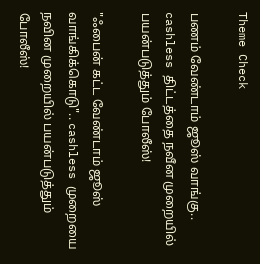Theme Check

பணம் வேண்டாம் ஜூஸ் வாங்கு.. cashless திட்டத்தை நவீன முறையில் பயன்படுத்தும் போலீஸ்!

"ஃபைன் கட்ட வேண்டாம் ஜூஸ் வாங்கிக்கொடு".. cashless முறையை நவின முறையில் பயன்படுத்தும் போலீஸ்!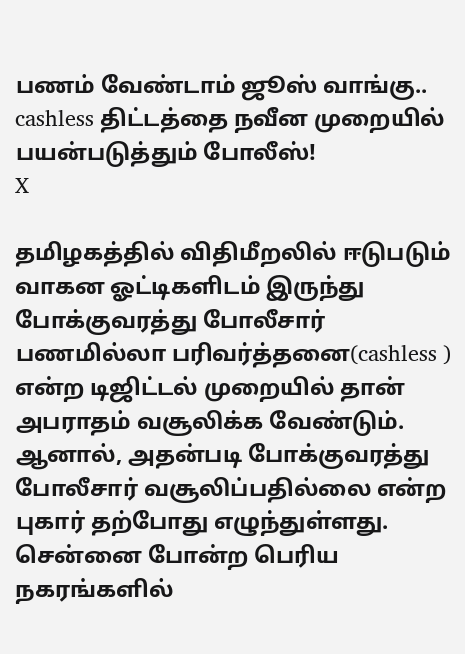பணம் வேண்டாம் ஜூஸ் வாங்கு.. cashless திட்டத்தை நவீன முறையில் பயன்படுத்தும் போலீஸ்!
X

தமிழகத்தில் விதிமீறலில் ஈடுபடும் வாகன ஓட்டிகளிடம் இருந்து போக்குவரத்து போலீசார் பணமில்லா பரிவர்த்தனை(cashless ) என்ற டிஜிட்டல் முறையில் தான் அபராதம் வசூலிக்க வேண்டும். ஆனால், அதன்படி போக்குவரத்து போலீசார் வசூலிப்பதில்லை என்ற புகார் தற்போது எழுந்துள்ளது. சென்னை போன்ற பெரிய நகரங்களில்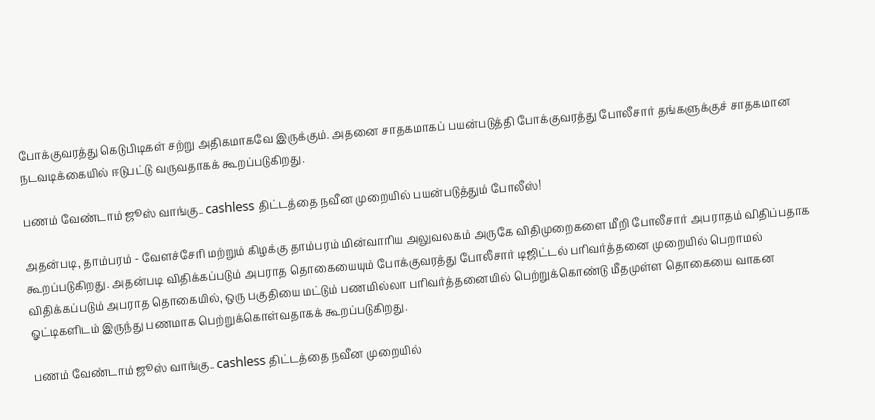போக்குவரத்து கெடுபிடிகள் சற்று அதிகமாகவே இருக்கும். அதனை சாதகமாகப் பயன்படுத்தி போக்குவரத்து போலீசார் தங்களுக்குச் சாதகமான நடவடிக்கையில் ஈடுபட்டு வருவதாகக் கூறப்படுகிறது.

பணம் வேண்டாம் ஜூஸ் வாங்கு.. cashless திட்டத்தை நவீன முறையில் பயன்படுத்தும் போலீஸ்!

அதன்படி, தாம்பரம் - வேளச்சேரி மற்றும் கிழக்கு தாம்பரம் மின்வாரிய அலுவலகம் அருகே விதிமுறைகளை மீறி போலீசார் அபராதம் விதிப்பதாக கூறப்படுகிறது. அதன்படி விதிக்கப்படும் அபராத தொகையையும் போக்குவரத்து போலீசார் டிஜிட்டல் பரிவர்த்தனை முறையில் பெறாமல் விதிக்கப்படும் அபராத தொகையில், ஒரு பகுதியை மட்டும் பணமில்லா பரிவர்த்தனையில் பெற்றுக்கொண்டு மீதமுள்ள தொகையை வாகன ஓட்டிகளிடம் இருந்து பணமாக பெற்றுக்கொள்வதாகக் கூறப்படுகிறது.

பணம் வேண்டாம் ஜூஸ் வாங்கு.. cashless திட்டத்தை நவீன முறையில்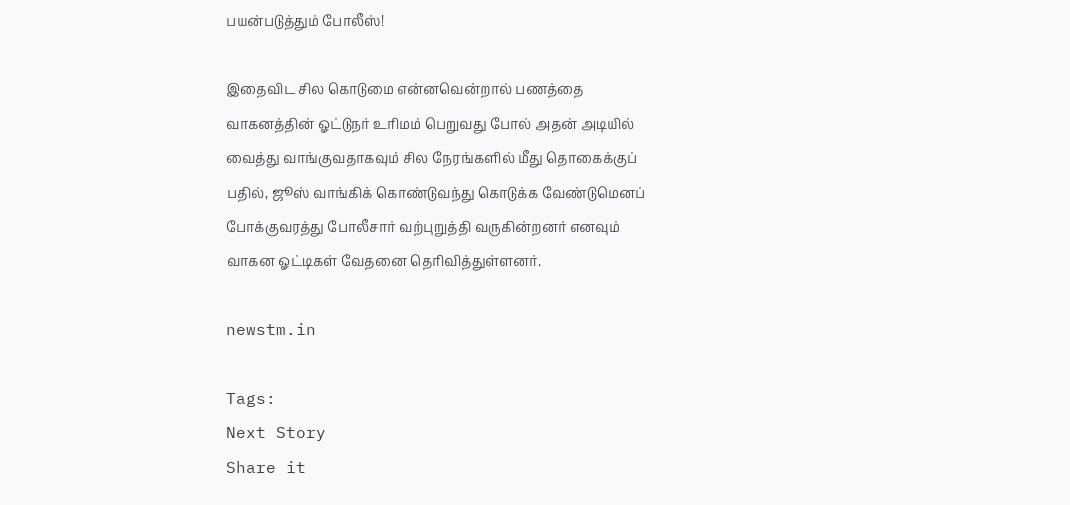பயன்படுத்தும் போலீஸ்!

இதைவிட சில கொடுமை என்னவென்றால் பணத்தை வாகனத்தின் ஓட்டுநர் உரிமம் பெறுவது போல் அதன் அடியில் வைத்து வாங்குவதாகவும் சில நேரங்களில் மீது தொகைக்குப் பதில், ஜூஸ் வாங்கிக் கொண்டுவந்து கொடுக்க வேண்டுமெனப் போக்குவரத்து போலீசார் வற்புறுத்தி வருகின்றனர் எனவும் வாகன ஓட்டிகள் வேதனை தெரிவித்துள்ளனர்.

newstm.in

Tags:
Next Story
Share it